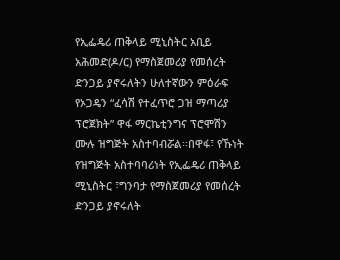የኢፌዴሪ ጠቅላይ ሚኒስትር አቢይ አሕመድ(ዶ/ር) የማስጀመሪያ የመሰረት ድንጋይ ያኖሩለትን ሁለተኛውን ምዕራፍ የኦጋዴን “ፈሳሽ የተፈጥሮ ጋዝ ማጣሪያ ፕሮጀክት” ዋፋ ማርኬቲንግና ፕሮሞሽን ሙሉ ዝግጅት አስተባብሯል፡፡በዋፋ፣ የኹነት የዝግጅት አስተባባሪነት የኢፌዴሪ ጠቅላይ ሚኒስትር ፣ግንባታ የማስጀመሪያ የመሰረት ድንጋይ ያኖሩለት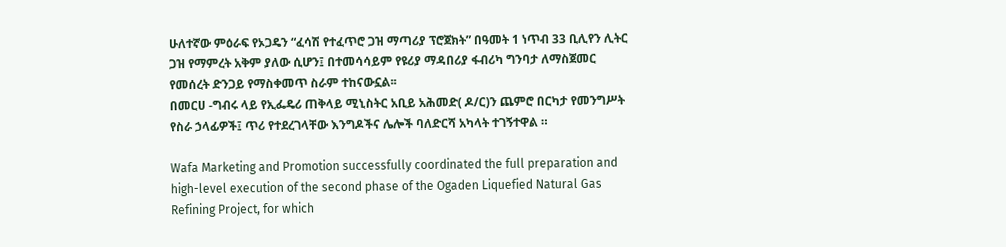ሁለተኛው ምዕራፍ የኦጋዴን “ፈሳሽ የተፈጥሮ ጋዝ ማጣሪያ ፕሮጀክት” በዓመት 1 ነጥብ 33 ቢሊየን ሊትር ጋዝ የማምረት አቅም ያለው ሲሆን፤ በተመሳሳይም የዩሪያ ማዳበሪያ ፋብሪካ ግንባታ ለማስጀመር የመሰረት ድንጋይ የማስቀመጥ ስራም ተከናውኗል፡፡
በመርሀ -ግብሩ ላይ የኢፌዴሪ ጠቅላይ ሚኒስትር አቢይ አሕመድ( ዶ/ር)ን ጨምሮ በርካታ የመንግሥት የስራ ኃላፊዎች፤ ጥሪ የተደረገላቸው እንግዶችና ሌሎች ባለድርሻ አካላት ተገኝተዋል ።

Wafa Marketing and Promotion successfully coordinated the full preparation and high-level execution of the second phase of the Ogaden Liquefied Natural Gas Refining Project, for which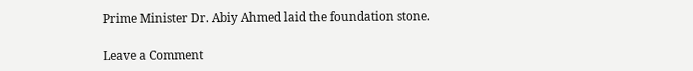Prime Minister Dr. Abiy Ahmed laid the foundation stone.

Leave a Comment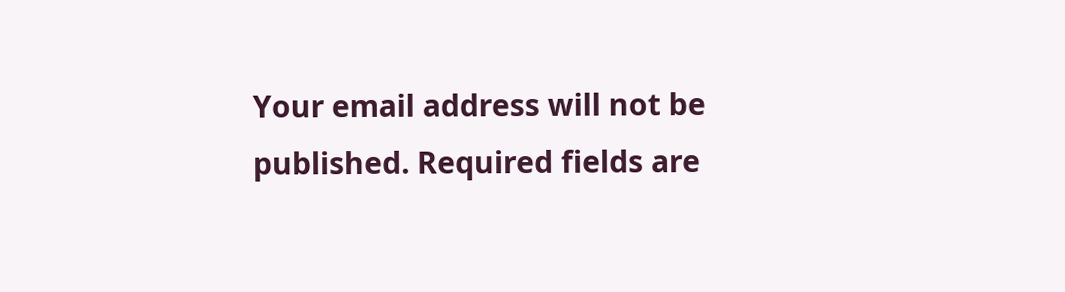Your email address will not be published. Required fields are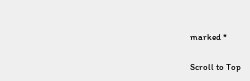marked *

Scroll to Top